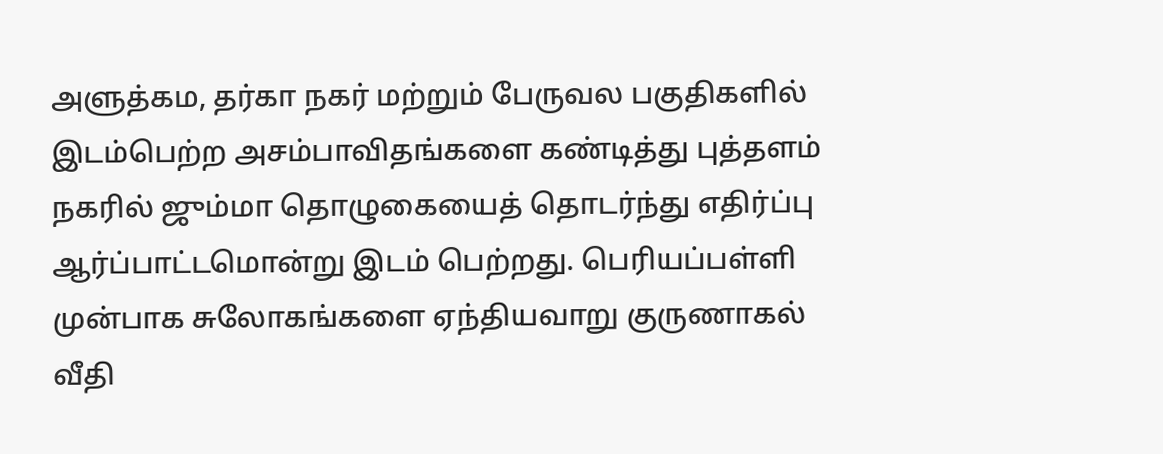அளுத்கம, தர்கா நகர் மற்றும் பேருவல பகுதிகளில் இடம்பெற்ற அசம்பாவிதங்களை கண்டித்து புத்தளம் நகரில் ஜும்மா தொழுகையைத் தொடர்ந்து எதிர்ப்பு ஆர்ப்பாட்டமொன்று இடம் பெற்றது. பெரியப்பள்ளி முன்பாக சுலோகங்களை ஏந்தியவாறு குருணாகல் வீதி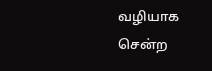வழியாக
சென்ற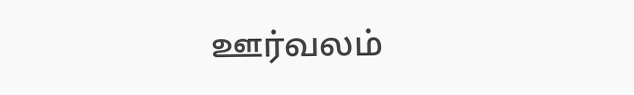ஊர்வலம்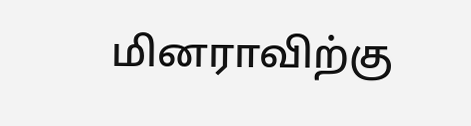மினராவிற்கு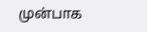முன்பாக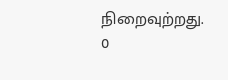நிறைவுற்றது.
0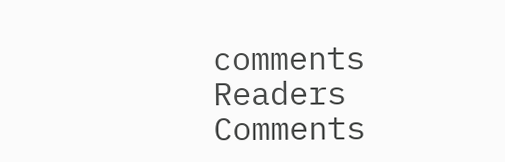comments
Readers Comments